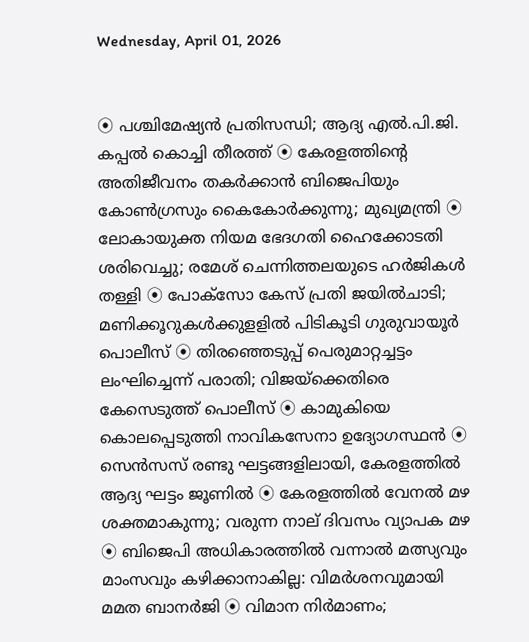Wednesday, April 01, 2026


⦿ പശ്ചിമേഷ്യൻ പ്രതിസന്ധി; ആദ്യ എൽ.പി.ജി. കപ്പൽ കൊച്ചി തീരത്ത് ⦿ കേരളത്തിന്റെ അതിജീവനം തകർക്കാൻ ബിജെപിയും കോൺഗ്രസും കൈകോർക്കുന്നു; മുഖ്യമന്ത്രി ⦿ ലോകായുക്ത നിയമ ഭേദഗതി ഹൈക്കോടതി ശരിവെച്ചു; രമേശ് ചെന്നിത്തലയുടെ ഹര്‍ജികള്‍ തള്ളി ⦿ പോക്‌സോ കേസ് പ്രതി ജയില്‍ചാടി; മണിക്കൂറുകള്‍ക്കുളളില്‍ പിടികൂടി ഗുരുവായൂര്‍ പൊലീസ് ⦿ തിരഞ്ഞെടുപ്പ് പെരുമാറ്റച്ചട്ടം ലംഘിച്ചെന്ന് പരാതി; വിജയ്ക്കെതിരെ കേസെടുത്ത് പൊലീസ് ⦿ കാമുകിയെ കൊലപ്പെടുത്തി നാവികസേനാ ഉദ്യോഗസ്ഥൻ ⦿ സെൻസസ് രണ്ടു ഘട്ടങ്ങളിലായി, കേരളത്തിൽ ആദ്യ ഘട്ടം ജൂണിൽ ⦿ കേരളത്തിൽ വേനൽ മഴ ശക്തമാകുന്നു; വരുന്ന നാല് ദിവസം വ്യാപക മഴ ⦿ ബിജെപി അധികാരത്തില്‍ വന്നാല്‍ മത്സ്യവും മാംസവും കഴിക്കാനാകില്ല: വിമര്‍ശനവുമായി മമത ബാനര്‍ജി ⦿ വിമാന നിർമാണം;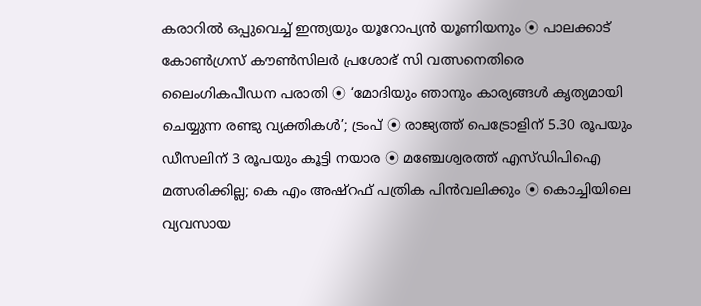കരാറിൽ ഒപ്പുവെച്ച് ഇന്ത്യയും യൂറോപ്യൻ യൂണിയനും ⦿ പാലക്കാട് കോണ്‍ഗ്രസ് കൗൺസിലർ പ്രശോഭ് സി വത്സനെതിരെ ലൈംഗികപീഡന പരാതി ⦿ ‘മോദിയും ഞാനും കാര്യങ്ങൾ കൃത്യമായി ചെയ്യുന്ന രണ്ടു വ്യക്തികൾ’; ട്രംപ് ⦿ രാജ്യത്ത് പെട്രോളിന് 5.30 രൂപയും ഡീസലിന് 3 രൂപയും കൂട്ടി നയാര ⦿ മഞ്ചേശ്വരത്ത് എസ്ഡിപിഐ മത്സരിക്കില്ല; കെ എം അഷ്‌റഫ് പത്രിക പിന്‍വലിക്കും ⦿ കൊച്ചിയിലെ വ്യവസായ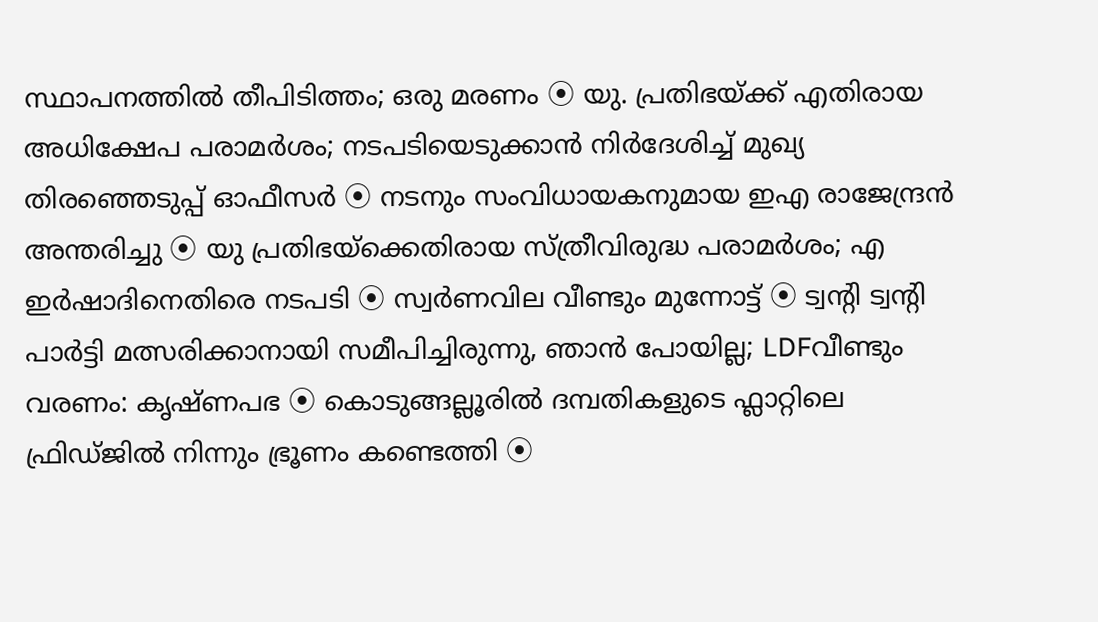സ്ഥാപനത്തില്‍ തീപിടിത്തം; ഒരു മരണം ⦿ യു. പ്രതിഭയ്ക്ക് എതിരായ അധിക്ഷേപ പരാമര്‍ശം; നടപടിയെടുക്കാന്‍ നിര്‍ദേശിച്ച് മുഖ്യ തിരഞ്ഞെടുപ്പ് ഓഫീസര്‍ ⦿ നടനും സംവിധായകനുമായ ഇഎ രാജേന്ദ്രന്‍ അന്തരിച്ചു ⦿ യു പ്രതിഭയ്‌ക്കെതിരായ സ്ത്രീവിരുദ്ധ പരാമർശം; എ ഇർഷാദിനെതിരെ നടപടി ⦿ സ്വർണവില വീണ്ടും മുന്നോട്ട് ⦿ ട്വൻ്റി ട്വൻ്റി പാർട്ടി മത്സരിക്കാനായി സമീപിച്ചിരുന്നു, ഞാൻ പോയില്ല; LDFവീണ്ടും വരണം: കൃഷ്ണപഭ ⦿ കൊടുങ്ങല്ലൂരിൽ ദമ്പതികളുടെ ഫ്ലാറ്റിലെ ഫ്രിഡ്ജിൽ നിന്നും ഭ്രൂണം കണ്ടെത്തി ⦿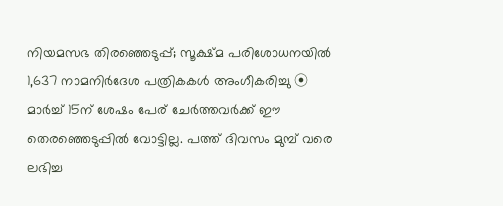നിയമസഭ തിരഞ്ഞെടുപ്പ്; സൂക്ഷ്മ പരിശോധനയില്‍ 1,637 നാമനിര്‍ദേശ പത്രികകള്‍ അംഗീകരിച്ചു ⦿ മാർച്ച് 15ന് ശേഷം പേര് ചേർത്തവർക്ക് ഈ തെരഞ്ഞെടുപ്പിൽ വോട്ടില്ല. പത്ത് ദിവസം മുമ്പ് വരെ ലഭിച്ച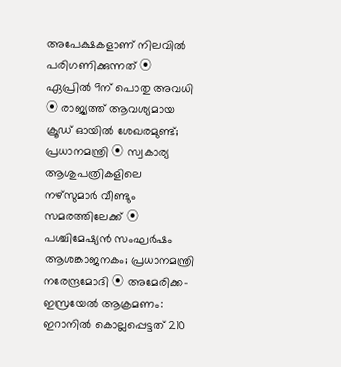അപേക്ഷകളാണ് നിലവിൽ പരിഗണിക്കുന്നത് ⦿ ഏപ്രിൽ 9ന് പൊതു അവധി ⦿ രാജ്യത്ത് ആവശ്യമായ ക്രൂഡ് ഓയിൽ ശേഖരമുണ്ട്; പ്രധാനമന്ത്രി ⦿ സ്വകാര്യ ആശുപത്രികളിലെ നഴ്‌സുമാർ വീണ്ടും സമരത്തിലേക്ക് ⦿ പശ്ചിമേഷ്യൻ സംഘര്‍ഷം ആശങ്കാജനകം; പ്രധാനമന്ത്രി നരേന്ദ്രമോദി ⦿ അമേരിക്ക-ഇസ്രയേല്‍ ആക്രമണം: ഇറാനില്‍ കൊല്ലപ്പെട്ടത് 210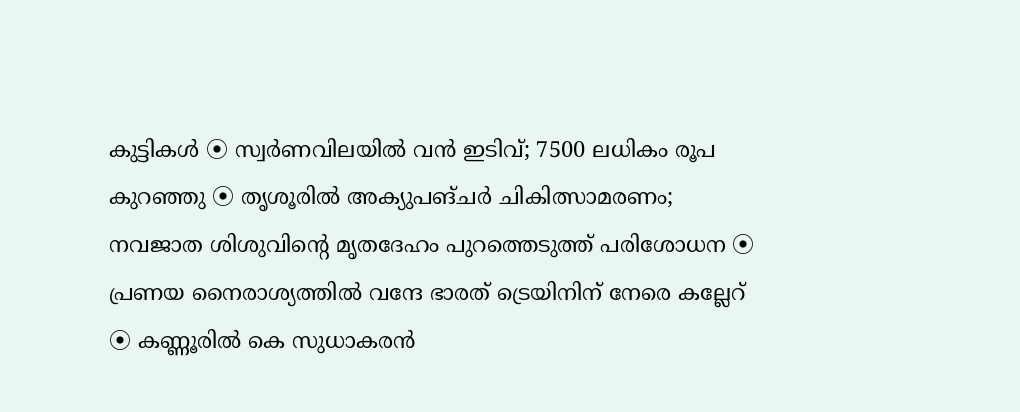കുട്ടികള്‍ ⦿ സ്വർണവിലയിൽ വൻ ഇടിവ്; 7500 ലധികം രൂപ കുറഞ്ഞു ⦿ തൃശൂരിൽ അക്യുപങ്ചർ ചികിത്സാമരണം; നവജാത ശിശുവിന്റെ മൃതദേഹം പുറത്തെടുത്ത് പരിശോധന ⦿ പ്രണയ നൈരാശ്യത്തില്‍ വന്ദേ ഭാരത് ട്രെയിനിന് നേരെ കല്ലേറ് ⦿ കണ്ണൂരിൽ കെ സുധാകരൻ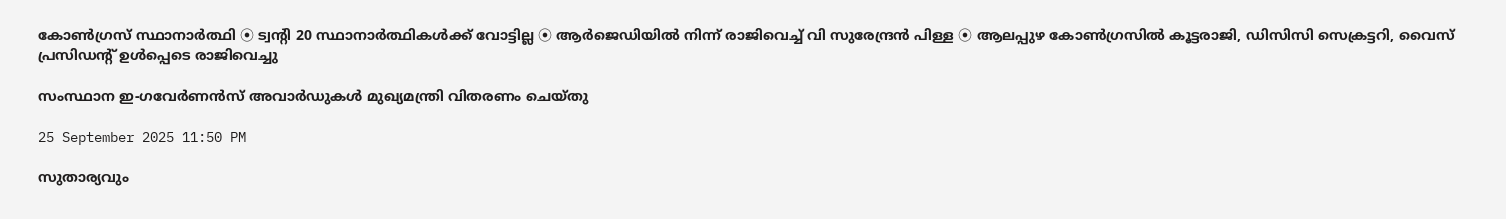കോൺഗ്രസ് സ്ഥാനാർത്ഥി ⦿ ട്വന്റി 20 സ്ഥാനാർത്ഥികൾക്ക് വോട്ടില്ല ⦿ ആർജെഡിയിൽ നിന്ന് രാജിവെച്ച് വി സുരേന്ദ്രൻ പിള്ള ⦿ ആലപ്പുഴ കോൺഗ്രസിൽ കൂട്ടരാജി, ഡിസിസി സെക്രട്ടറി, വൈസ് പ്രസിഡന്റ് ഉൾപ്പെടെ രാജിവെച്ചു

സംസ്ഥാന ഇ-ഗവേർണൻസ് അവാർഡുകൾ മുഖ്യമന്ത്രി വിതരണം ചെയ്തു

25 September 2025 11:50 PM

സുതാര്യവും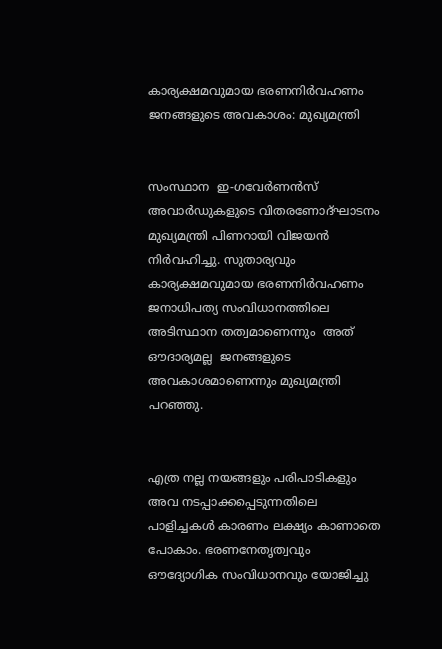കാര്യക്ഷമവുമായ ഭരണനിർവഹണം ജനങ്ങളുടെ അവകാശം: മുഖ്യമന്ത്രി


സംസ്ഥാന  ഇ-ഗവേർണൻസ്   അവാർഡുകളുടെ വിതരണോദ്ഘാടനം മുഖ്യമന്ത്രി പിണറായി വിജയൻ നിർവഹിച്ചു. സുതാര്യവും കാര്യക്ഷമവുമായ ഭരണനിർവഹണം ജനാധിപത്യ സംവിധാനത്തിലെ അടിസ്ഥാന തത്വമാണെന്നും  അത് ഔദാര്യമല്ല  ജനങ്ങളുടെ അവകാശമാണെന്നും മുഖ്യമന്ത്രി പറഞ്ഞു.


എത്ര നല്ല നയങ്ങളും പരിപാടികളും അവ നടപ്പാക്കപ്പെടുന്നതിലെ പാളിച്ചകൾ കാരണം ലക്ഷ്യം കാണാതെ പോകാം. ഭരണനേതൃത്വവും ഔദ്യോഗിക സംവിധാനവും യോജിച്ചു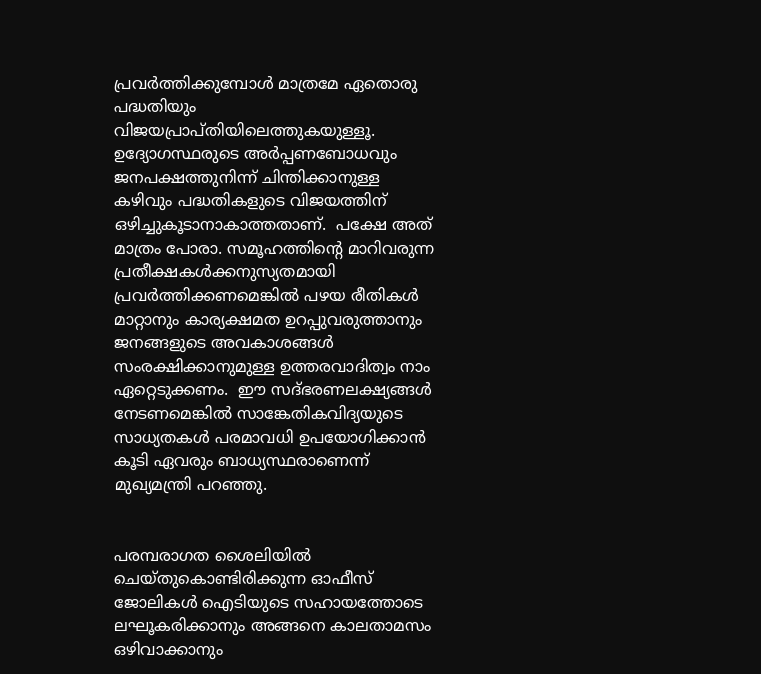പ്രവർത്തിക്കുമ്പോൾ മാത്രമേ ഏതൊരു പദ്ധതിയും വിജയപ്രാപ്തിയിലെത്തുകയുള്ളൂ. ഉദ്യോഗസ്ഥരുടെ അർപ്പണബോധവും  ജനപക്ഷത്തുനിന്ന് ചിന്തിക്കാനുള്ള കഴിവും പദ്ധതികളുടെ വിജയത്തിന് ഒഴിച്ചുകൂടാനാകാത്തതാണ്.  പക്ഷേ അത് മാത്രം പോരാ. സമൂഹത്തിന്റെ മാറിവരുന്ന പ്രതീക്ഷകൾക്കനുസ്യതമായി പ്രവർത്തിക്കണമെങ്കിൽ പഴയ രീതികൾ മാറ്റാനും കാര്യക്ഷമത ഉറപ്പുവരുത്താനും  ജനങ്ങളുടെ അവകാശങ്ങൾ സംരക്ഷിക്കാനുമുള്ള ഉത്തരവാദിത്വം നാം ഏറ്റെടുക്കണം.  ഈ സദ്ഭരണലക്ഷ്യങ്ങൾ നേടണമെങ്കിൽ സാങ്കേതികവിദ്യയുടെ സാധ്യതകൾ പരമാവധി ഉപയോഗിക്കാൻ കൂടി ഏവരും ബാധ്യസ്ഥരാണെന്ന് മുഖ്യമന്ത്രി പറഞ്ഞു.


പരമ്പരാഗത ശൈലിയിൽ ചെയ്തുകൊണ്ടിരിക്കുന്ന ഓഫീസ് ജോലികൾ ഐടിയുടെ സഹായത്തോടെ ലഘൂകരിക്കാനും അങ്ങനെ കാലതാമസം ഒഴിവാക്കാനും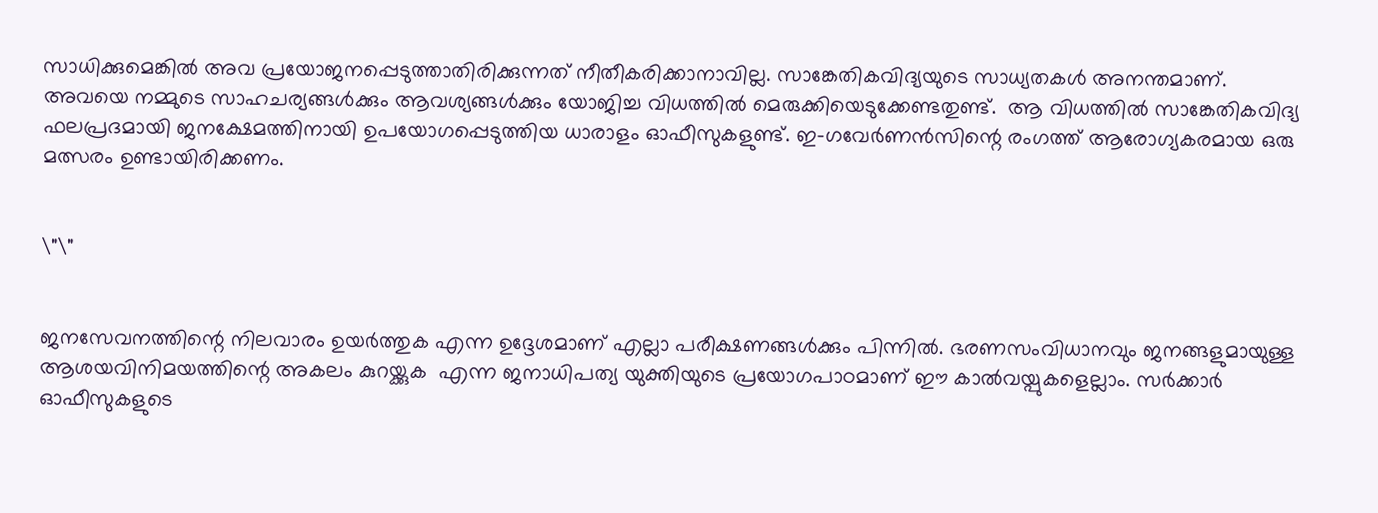സാധിക്കുമെങ്കിൽ അവ പ്രയോജനപ്പെടുത്താതിരിക്കുന്നത് നീതീകരിക്കാനാവില്ല. സാങ്കേതികവിദ്യയുടെ സാധ്യതകൾ അനന്തമാണ്.  അവയെ നമ്മുടെ സാഹചര്യങ്ങൾക്കും ആവശ്യങ്ങൾക്കും യോജിച്ച വിധത്തിൽ മെരുക്കിയെടുക്കേണ്ടതുണ്ട്.  ആ വിധത്തിൽ സാങ്കേതികവിദ്യ ഫലപ്രദമായി ജനക്ഷേമത്തിനായി ഉപയോഗപ്പെടുത്തിയ ധാരാളം ഓഫീസുകളുണ്ട്. ഇ-ഗവേർണൻസിന്റെ രംഗത്ത് ആരോഗ്യകരമായ ഒരു മത്സരം ഉണ്ടായിരിക്കണം.


\"\"


ജനസേവനത്തിന്റെ നിലവാരം ഉയർത്തുക എന്ന ഉദ്ദേശമാണ് എല്ലാ പരീക്ഷണങ്ങൾക്കും പിന്നിൽ. ഭരണസംവിധാനവും ജനങ്ങളുമായുള്ള ആശയവിനിമയത്തിന്റെ അകലം കുറയ്ക്കുക  എന്ന ജനാധിപത്യ യുക്തിയുടെ പ്രയോഗപാഠമാണ് ഈ കാൽവയ്പുകളെല്ലാം. സർക്കാർ ഓഫീസുകളുടെ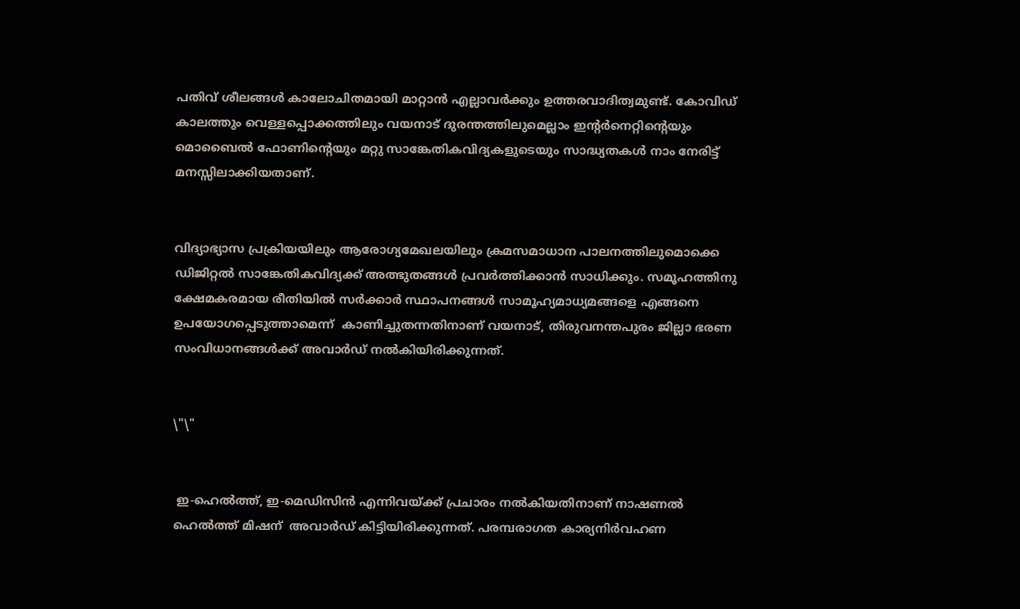പതിവ് ശീലങ്ങൾ കാലോചിതമായി മാറ്റാൻ എല്ലാവർക്കും ഉത്തരവാദിത്വമുണ്ട്. കോവിഡ് കാലത്തും വെള്ളപ്പൊക്കത്തിലും വയനാട് ദുരന്തത്തിലുമെല്ലാം ഇന്റർനെറ്റിന്റെയും മൊബൈൽ ഫോണിന്റെയും മറ്റു സാങ്കേതികവിദ്യകളുടെയും സാദ്ധ്യതകൾ നാം നേരിട്ട് മനസ്സിലാക്കിയതാണ്.


വിദ്യാഭ്യാസ പ്രക്രിയയിലും ആരോഗ്യമേഖലയിലും ക്രമസമാധാന പാലനത്തിലുമൊക്കെ ഡിജിറ്റൽ സാങ്കേതികവിദ്യക്ക് അത്ഭുതങ്ങൾ പ്രവർത്തിക്കാൻ സാധിക്കും. സമൂഹത്തിനു ക്ഷേമകരമായ രീതിയിൽ സർക്കാർ സ്ഥാപനങ്ങൾ സാമൂഹ്യമാധ്യമങ്ങളെ എങ്ങനെ ഉപയോഗപ്പെടുത്താമെന്ന്  കാണിച്ചുതന്നതിനാണ് വയനാട്, തിരുവനന്തപുരം ജില്ലാ ഭരണ സംവിധാനങ്ങൾക്ക് അവാർഡ് നൽകിയിരിക്കുന്നത്.


\"\"


 ഇ-ഹെൽത്ത്, ഇ-മെഡിസിൻ എന്നിവയ്ക്ക് പ്രചാരം നൽകിയതിനാണ് നാഷണൽ ഹെൽത്ത് മിഷന്  അവാർഡ് കിട്ടിയിരിക്കുന്നത്. പരമ്പരാഗത കാര്യനിർവഹണ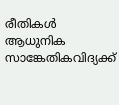രീതികൾ  ആധുനിക സാങ്കേതികവിദ്യക്ക്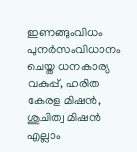ഇണങ്ങുംവിധം പുനർസംവിധാനം ചെയ്ത ധനകാര്യ വകുപ്പ്, ഹരിത കേരള മിഷൻ, ശുചിത്വ മിഷൻ എല്ലാം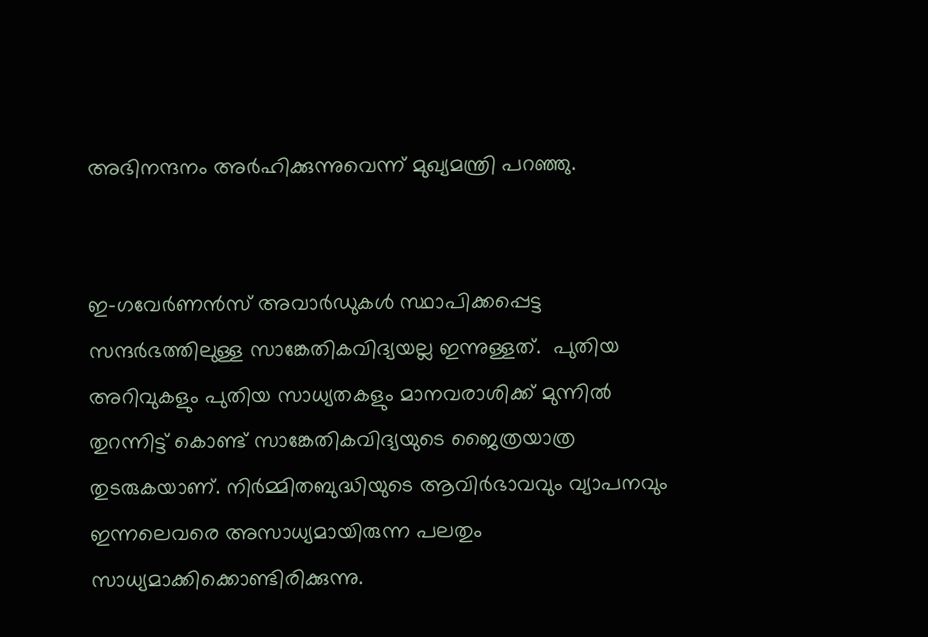അഭിനന്ദനം അർഹിക്കുന്നുവെന്ന് മുഖ്യമന്ത്രി പറഞ്ഞു.


ഇ-ഗവേർണൻസ് അവാർഡുകൾ സ്ഥാപിക്കപ്പെട്ട സന്ദർഭത്തിലുള്ള സാങ്കേതികവിദ്യയല്ല ഇന്നുള്ളത്.  പുതിയ അറിവുകളും പുതിയ സാധ്യതകളും മാനവരാശിക്ക് മുന്നിൽ തുറന്നിട്ട് കൊണ്ട് സാങ്കേതികവിദ്യയുടെ ജൈത്രയാത്ര തുടരുകയാണ്. നിർമ്മിതബുദ്ധിയുടെ ആവിർഭാവവും വ്യാപനവും ഇന്നലെവരെ അസാധ്യമായിരുന്ന പലതും സാധ്യമാക്കിക്കൊണ്ടിരിക്കുന്നു.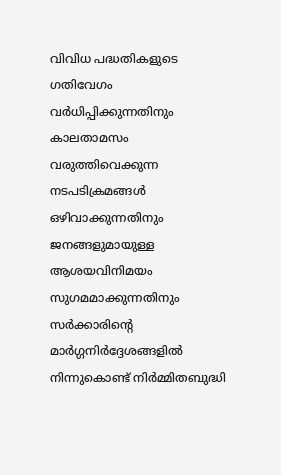വിവിധ പദ്ധതികളുടെ ഗതിവേഗം  വർധിപ്പിക്കുന്നതിനും കാലതാമസം വരുത്തിവെക്കുന്ന നടപടിക്രമങ്ങൾ ഒഴിവാക്കുന്നതിനും ജനങ്ങളുമായുള്ള ആശയവിനിമയം സുഗമമാക്കുന്നതിനും സർക്കാരിന്റെ മാർഗ്ഗനിർദ്ദേശങ്ങളിൽ നിന്നുകൊണ്ട് നിർമ്മിതബുദ്ധി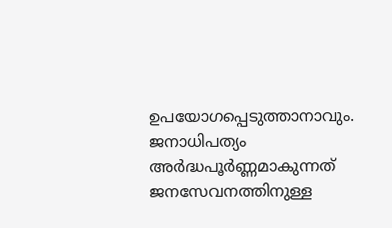ഉപയോഗപ്പെടുത്താനാവും. ജനാധിപത്യം അർദ്ധപൂർണ്ണമാകുന്നത്  ജനസേവനത്തിനുള്ള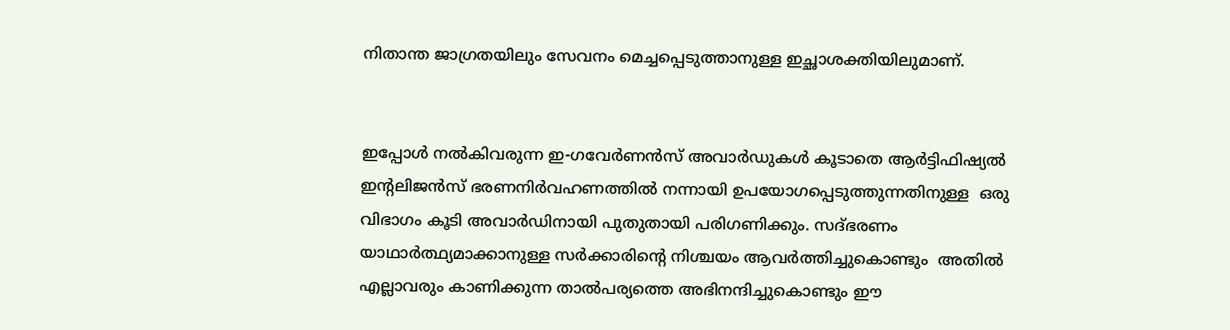നിതാന്ത ജാഗ്രതയിലും സേവനം മെച്ചപ്പെടുത്താനുള്ള ഇച്ഛാശക്തിയിലുമാണ്.


ഇപ്പോൾ നൽകിവരുന്ന ഇ-ഗവേർണൻസ് അവാർഡുകൾ കൂടാതെ ആർട്ടിഫിഷ്യൽ ഇന്റലിജൻസ് ഭരണനിർവഹണത്തിൽ നന്നായി ഉപയോഗപ്പെടുത്തുന്നതിനുള്ള  ഒരു വിഭാഗം കൂടി അവാർഡിനായി പുതുതായി പരിഗണിക്കും. സദ്ഭരണം യാഥാർത്ഥ്യമാക്കാനുള്ള സർക്കാരിന്റെ നിശ്ചയം ആവർത്തിച്ചുകൊണ്ടും  അതിൽ എല്ലാവരും കാണിക്കുന്ന താൽപര്യത്തെ അഭിനന്ദിച്ചുകൊണ്ടും ഈ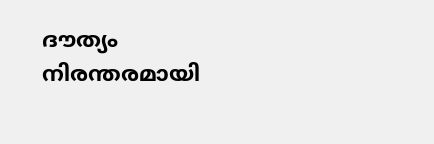ദൗത്യം നിരന്തരമായി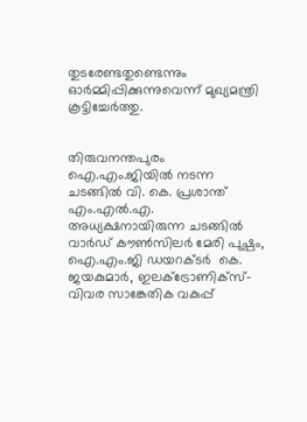തുടരേണ്ടതുണ്ടെന്നും ഓർമ്മിപ്പിക്കുന്നുവെന്ന് മുഖ്യമന്ത്രി കൂട്ടിച്ചേർത്തു.


തിരുവനന്തപുരം ഐ.എം.ജിയിൽ നടന്ന ചടങ്ങിൽ വി. കെ. പ്രശാന്ത് എം.എൽ.എ. അധ്യക്ഷനായിരുന്ന ചടങ്ങിൽ വാർഡ് കൗൺസിലർ മേരി പുഷ്പം, ഐ.എം.ജി ഡയറക്ടർ  കെ. ജയകുമാർ, ഇലക്ട്രോണിക്സ്-വിവര സാങ്കേതിക വകുപ്പ്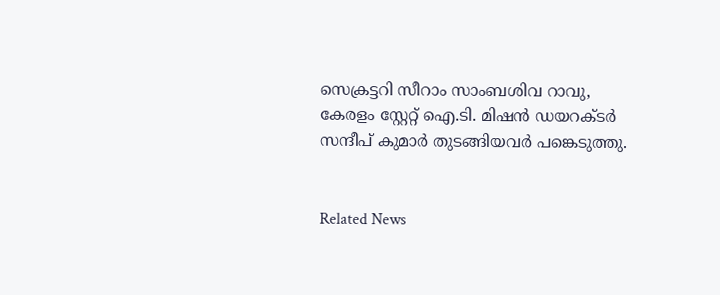സെക്രട്ടറി സീറാം സാംബശിവ റാവു, കേരളം സ്റ്റേറ്റ് ഐ.ടി. മിഷൻ ഡയറക്ടർ സന്ദീപ് കുമാർ തുടങ്ങിയവർ പങ്കെടുത്തു.


Related News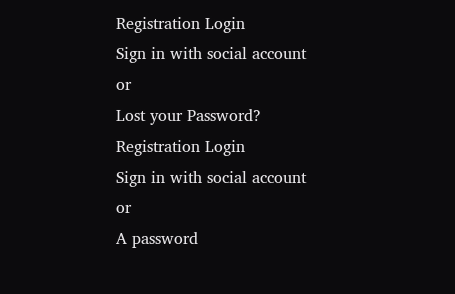Registration Login
Sign in with social account
or
Lost your Password?
Registration Login
Sign in with social account
or
A password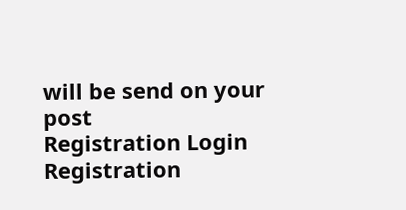will be send on your post
Registration Login
Registration